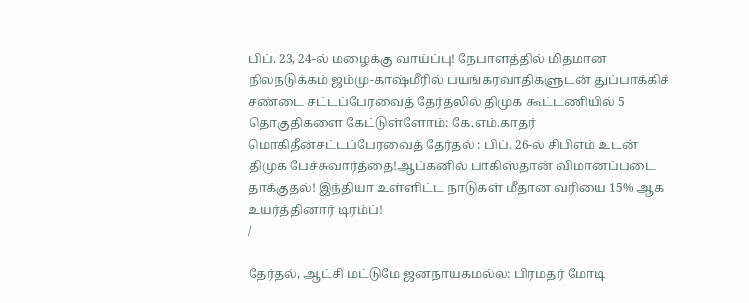பிப். 23, 24-ல் மழைக்கு வாய்ப்பு! நேபாளத்தில் மிதமான நிலநடுக்கம் ஜம்மு-காஷ்மீரில் பயங்கரவாதிகளுடன் துப்பாக்கிச் சண்டை சட்டப்பேரவைத் தேர்தலில் திமுக கூட்டணியில் 5 தொகுதிகளை கேட்டுள்ளோம்: கே.எம்.காதர் மொகிதீன்சட்டப்பேரவைத் தேர்தல் : பிப். 26-ல் சிபிஎம் உடன் திமுக பேச்சுவார்த்தை!ஆப்கனில் பாகிஸ்தான் விமானப்படை தாக்குதல்! இந்தியா உள்ளிட்ட நாடுகள் மீதான வரியை 15% ஆக உயர்த்தினார் டிரம்ப்!
/

தேர்தல், ஆட்சி மட்டுமே ஜனநாயகமல்ல: பிரமதர் மோடி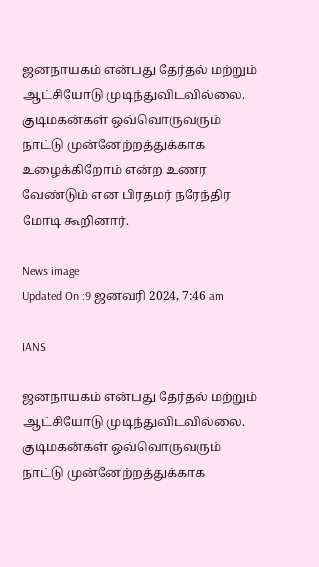ஜனநாயகம் என்பது தேர்தல் மற்றும் ஆட்சியோடு முடிந்துவிடவில்லை. குடிமகன்கள் ஒவ்வொருவரும் நாட்டு முன்னேற்றத்துக்காக உழைக்கிறோம் என்ற உணர வேண்டும் என பிரதமர் நரேந்திர மோடி கூறினார்.

News image
Updated On :9 ஜனவரி 2024, 7:46 am

IANS

ஜனநாயகம் என்பது தேர்தல் மற்றும் ஆட்சியோடு முடிந்துவிடவில்லை. குடிமகன்கள் ஒவ்வொருவரும் நாட்டு முன்னேற்றத்துக்காக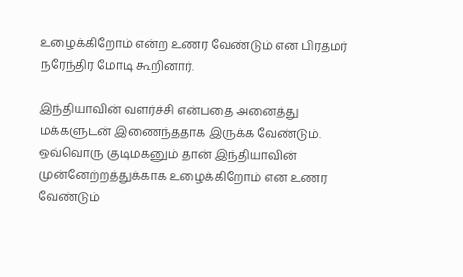உழைக்கிறோம் என்ற உணர வேண்டும் என பிரதமர் நரேந்திர மோடி கூறினார்.

இந்தியாவின் வளர்ச்சி என்பதை அனைத்து மக்களுடன் இணைந்ததாக இருக்க வேண்டும். ஒவ்வொரு குடிமகனும் தான் இந்தியாவின் முன்னேற்றத்துக்காக உழைக்கிறோம் என உணர வேண்டும்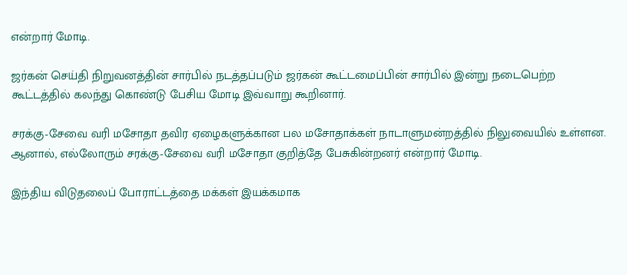என்றார் மோடி.

ஜர்கன் செய்தி நிறுவனத்தின் சார்பில் நடத்தப்படும் ஜர்கன் கூட்டமைப்பின் சார்பில் இன்று நடைபெற்ற கூட்டத்தில் கலந்து கொண்டு பேசிய மோடி இவ்வாறு கூறினார்.

சரக்கு-சேவை வரி மசோதா தவிர ஏழைகளுக்கான பல மசோதாக்கள் நாடாளுமன்றத்தில் நிலுவையில் உள்ளன. ஆனால், எல்லோரும் சரக்கு-சேவை வரி மசோதா குறித்தே பேசுகின்றனர் என்றார் மோடி.

இந்திய விடுதலைப் போராட்டத்தை மக்கள் இயக்கமாக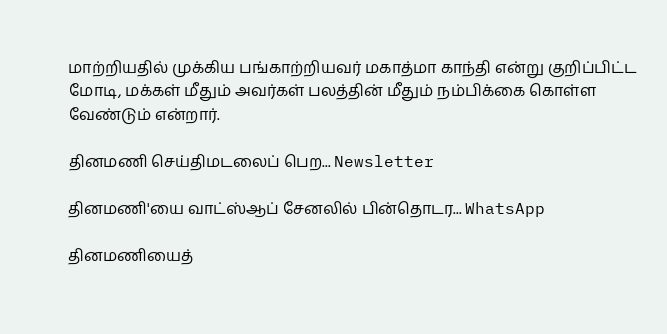மாற்றியதில் முக்கிய பங்காற்றியவர் மகாத்மா காந்தி என்று குறிப்பிட்ட மோடி, மக்கள் மீதும் அவர்கள் பலத்தின் மீதும் நம்பிக்கை கொள்ள வேண்டும் என்றார்.

தினமணி செய்திமடலைப் பெற... Newsletter

தினமணி'யை வாட்ஸ்ஆப் சேனலில் பின்தொடர... WhatsApp

தினமணியைத்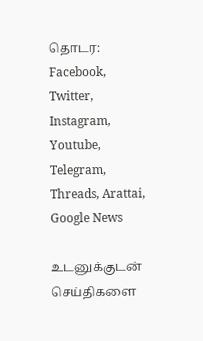தொடர: Facebook, Twitter, Instagram, Youtube, Telegram, Threads, Arattai, Google News

உடனுக்குடன் செய்திகளை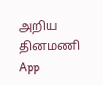அறிய தினமணி App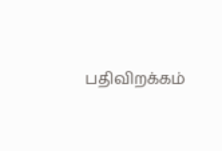பதிவிறக்கம்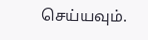செய்யவும்.